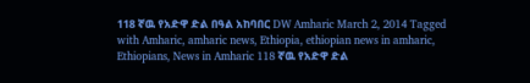118 ኛዉ የአድዋ ድል በዓል አከባበር DW Amharic March 2, 2014 Tagged with Amharic, amharic news, Ethiopia, ethiopian news in amharic, Ethiopians, News in Amharic 118 ኛዉ የአድዋ ድል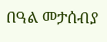በዓል መታሰብያ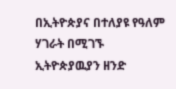በኢትዮጵያና በተለያዩ የዓለም ሃገራት በሚገኙ ኢትዮጵያዉያን ዘንድ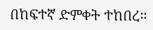በከፍተኛ ድምቀት ተከበረ።